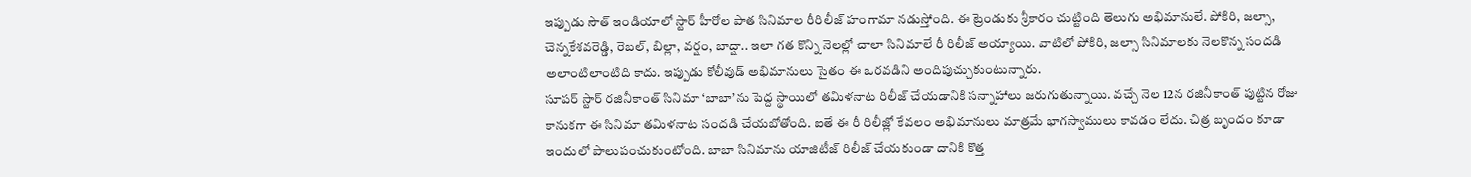ఇప్పుడు సౌత్ ఇండియాలో స్టార్ హీరోల పాత సినిమాల రీరిలీజ్ హంగామా నడుస్తోంది. ఈ ట్రెండుకు శ్రీకారం చుట్టింది తెలుగు అభిమానులే. పోకిరి, జల్సా, చెన్నకేశవరెడ్డి, రెబల్, బిల్లా, వర్షం, బాద్షా.. ఇలా గత కొన్ని నెలల్లో చాలా సినిమాలే రీ రిలీజ్ అయ్యాయి. వాటిలో పోకిరి, జల్సా సినిమాలకు నెలకొన్న సందడి అలాంటిలాంటిది కాదు. ఇప్పుడు కోలీవుడ్ అభిమానులు సైతం ఈ ఒరవడిని అందిపుచ్చుకుంటున్నారు.
సూపర్ స్టార్ రజినీకాంత్ సినిమా ‘బాబా’ను పెద్ద స్థాయిలో తమిళనాట రిలీజ్ చేయడానికి సన్నాహాలు జరుగుతున్నాయి. వచ్చే నెల 12న రజినీకాంత్ పుట్టిన రోజు కానుకగా ఈ సినిమా తమిళనాట సందడి చేయబోతోంది. ఐతే ఈ రీ రిలీజ్లో కేవలం అభిమానులు మాత్రమే భాగస్వాములు కావడం లేదు. చిత్ర బృందం కూడా ఇందులో పాలుపంచుకుంటోంది. బాబా సినిమాను యాజిటీజ్ రిలీజ్ చేయకుండా దానికి కొత్త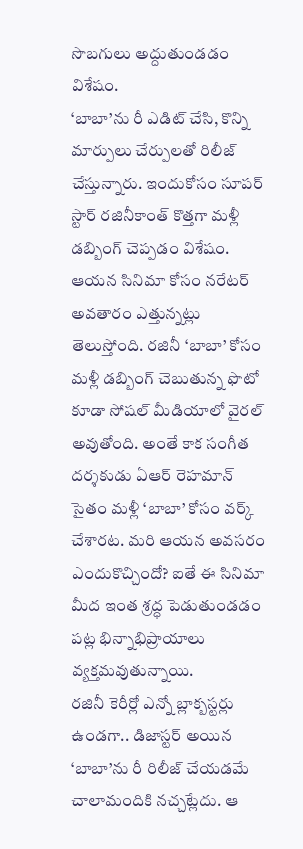సొబగులు అద్దుతుండడం విశేషం.
‘బాబా’ను రీ ఎడిట్ చేసి, కొన్ని మార్పులు చేర్పులతో రిలీజ్ చేస్తున్నారు. ఇందుకోసం సూపర్ స్టార్ రజినీకాంత్ కొత్తగా మళ్లీ డబ్బింగ్ చెప్పడం విశేషం. ఆయన సినిమా కోసం నరేటర్ అవతారం ఎత్తున్నట్లు తెలుస్తోంది. రజినీ ‘బాబా’ కోసం మళ్లీ డబ్బింగ్ చెబుతున్న ఫొటో కూడా సోషల్ మీడియాలో వైరల్ అవుతోంది. అంతే కాక సంగీత దర్శకుడు ఏఆర్ రెహమాన్ సైతం మళ్లీ ‘బాబా’ కోసం వర్క్ చేశారట. మరి ఆయన అవసరం ఎందుకొచ్చిందో? ఐతే ఈ సినిమా మీద ఇంత శ్రద్ధ పెడుతుండడం పట్ల భిన్నాభిప్రాయాలు వ్యక్తమవుతున్నాయి.
రజినీ కెరీర్లో ఎన్నో బ్లాక్బస్టర్లు ఉండగా.. డిజాస్టర్ అయిన ‘బాబా’ను రీ రిలీజ్ చేయడమే చాలామందికి నచ్చట్లేదు. ఆ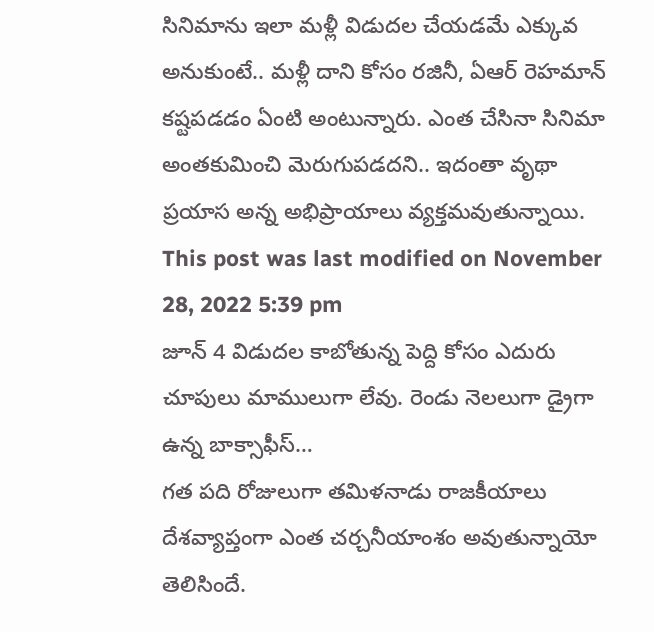సినిమాను ఇలా మళ్లీ విడుదల చేయడమే ఎక్కువ అనుకుంటే.. మళ్లీ దాని కోసం రజినీ, ఏఆర్ రెహమాన్ కష్టపడడం ఏంటి అంటున్నారు. ఎంత చేసినా సినిమా అంతకుమించి మెరుగుపడదని.. ఇదంతా వృథా ప్రయాస అన్న అభిప్రాయాలు వ్యక్తమవుతున్నాయి.
This post was last modified on November 28, 2022 5:39 pm
జూన్ 4 విడుదల కాబోతున్న పెద్ది కోసం ఎదురు చూపులు మాములుగా లేవు. రెండు నెలలుగా డ్రైగా ఉన్న బాక్సాఫీస్…
గత పది రోజులుగా తమిళనాడు రాజకీయాలు దేశవ్యాప్తంగా ఎంత చర్చనీయాంశం అవుతున్నాయో తెలిసిందే.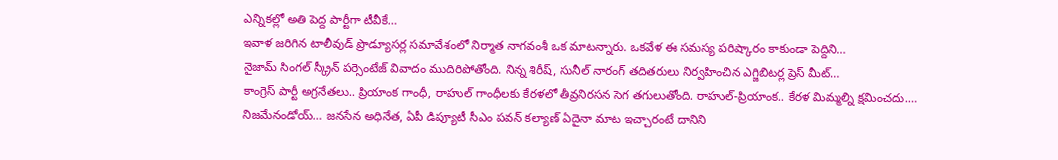ఎన్నికల్లో అతి పెద్ద పార్టీగా టీవీకే…
ఇవాళ జరిగిన టాలీవుడ్ ప్రొడ్యూసర్ల సమావేశంలో నిర్మాత నాగవంశీ ఒక మాటన్నారు. ఒకవేళ ఈ సమస్య పరిష్కారం కాకుండా పెద్దిని…
నైజామ్ సింగల్ స్క్రీన్ పర్సెంటేజ్ వివాదం ముదిరిపోతోంది. నిన్న శిరీష్, సునీల్ నారంగ్ తదితరులు నిర్వహించిన ఎగ్జిబిటర్ల ప్రెస్ మీట్…
కాంగ్రెస్ పార్టీ అగ్రనేతలు.. ప్రియాంక గాంధీ, రాహుల్ గాంధీలకు కేరళలో తీవ్రనిరసన సెగ తగులుతోంది. రాహుల్-ప్రియాంక.. కేరళ మిమ్మల్ని క్షమించదు.…
నిజమేనండోయ్… జనసేన అధినేత, ఏపీ డిప్యూటీ సీఎం పవన్ కల్యాణ్ ఏదైనా మాట ఇచ్చారంటే దానిని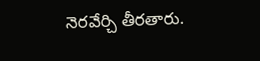నెరవేర్చి తీరతారు.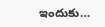ఇందుకు…